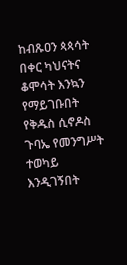ከብጹዐን ጳጳሳት በቀር ካህናትና ቆሞሳት እንኳን የማይገቡበት የቅዱስ ሲኖዶስ ጉባኤ የመንግሥት ተወካይ እንዲገኝበት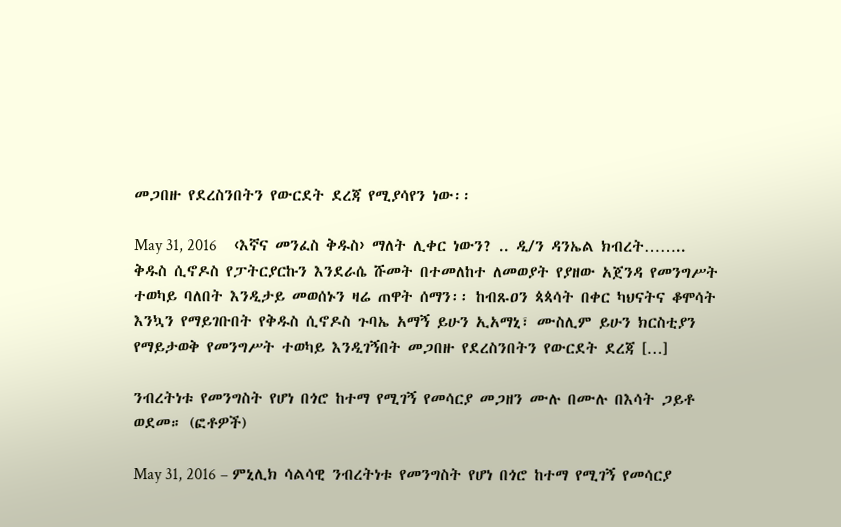መጋበዙ የደረስንበትን የውርደት ደረጃ የሚያሳየን ነው፡፡

May 31, 2016    ‹እኛና መንፈስ ቅዱስ› ማለት ሊቀር ነውን? .. ዲ/ን ዳንኤል ክብረት…….. ቅዱስ ሲኖዶስ የፓትርያርኩን እንደራሴ ሹመት በተመለከተ ለመወያት የያዘው አጀንዳ የመንግሥት ተወካይ ባለበት እንዲታይ መወሰኑን ዛሬ ጠዋት ሰማን፡፡ ከብጹዐን ጳጳሳት በቀር ካህናትና ቆሞሳት እንኳን የማይገቡበት የቅዱስ ሲኖዶስ ጉባኤ አማኝ ይሁን ኢአማኒ፣ ሙስሊም ይሁን ክርስቲያን የማይታወቅ የመንግሥት ተወካይ እንዲገኝበት መጋበዙ የደረስንበትን የውርደት ደረጃ […]

ንብረትነቱ የመንግስት የሆነ በጎሮ ከተማ የሚገኝ የመሳርያ መጋዘን ሙሉ በሙሉ በእሳት ጋይቶ ወደመ። (ፎቶዎች)

May 31, 2016 – ምኒሊክ ሳልሳዊ ንብረትነቱ የመንግስት የሆነ በጎሮ ከተማ የሚገኝ የመሳርያ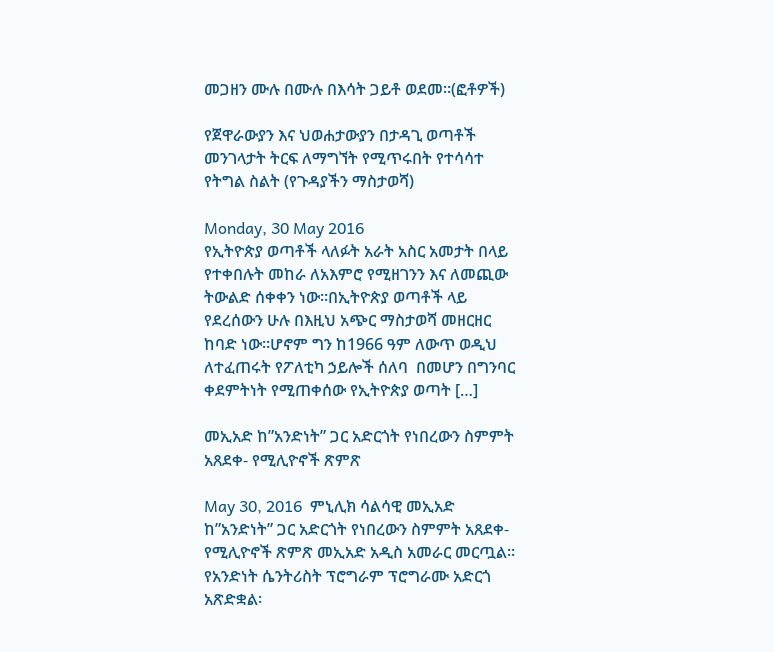መጋዘን ሙሉ በሙሉ በእሳት ጋይቶ ወደመ።(ፎቶዎች)

የጀዋራውያን እና ህወሐታውያን በታዳጊ ወጣቶች መንገላታት ትርፍ ለማግኘት የሚጥሩበት የተሳሳተ የትግል ስልት (የጉዳያችን ማስታወሻ)

Monday, 30 May 2016                          የኢትዮጵያ ወጣቶች ላለፉት አራት አስር አመታት በላይ የተቀበሉት መከራ ለአእምሮ የሚዘገንን እና ለመጪው ትውልድ ሰቀቀን ነው።በኢትዮጵያ ወጣቶች ላይ የደረሰውን ሁሉ በእዚህ አጭር ማስታወሻ መዘርዘር ከባድ ነው።ሆኖም ግን ከ1966 ዓም ለውጥ ወዲህ ለተፈጠሩት የፖለቲካ ኃይሎች ሰለባ  በመሆን በግንባር ቀደምትነት የሚጠቀሰው የኢትዮጵያ ወጣት […]

መኢአድ ከ”አንድነት” ጋር አድርጎት የነበረውን ስምምት አጸደቀ- የሚሊዮኖች ጽምጽ

May 30, 2016  ምኒሊክ ሳልሳዊ መኢአድ ከ”አንድነት” ጋር አድርጎት የነበረውን ስምምት አጸደቀ- የሚሊዮኖች ጽምጽ መኢአድ አዲስ አመራር መርጧል። የአንድነት ሴንትሪስት ፕሮግራም ፕሮግራሙ አድርጎ አጽድቋል፡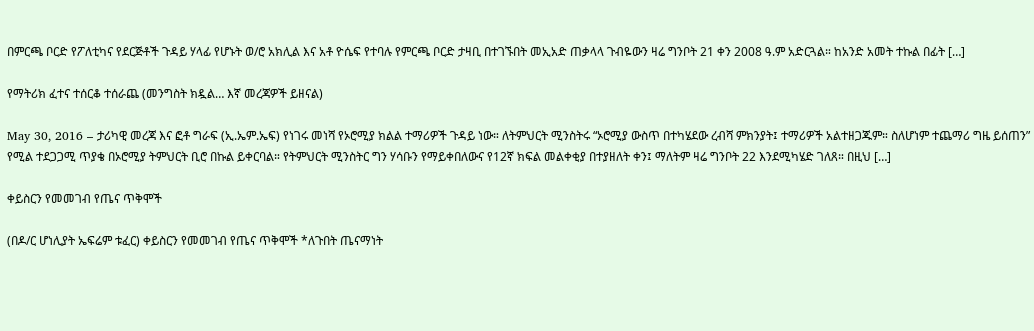በምርጫ ቦርድ የፖለቲካና የደርጅቶች ጉዳይ ሃላፊ የሆኑት ወ/ሮ አክሊል እና አቶ ዮሴፍ የተባሉ የምርጫ ቦርድ ታዛቢ በተገኙበት መኢአድ ጠቃላላ ጉብዬውን ዛሬ ግንቦት 21 ቀን 2008 ዓ.ም አድርጓል። ከአንድ አመት ተኩል በፊት […]

የማትሪክ ፈተና ተሰርቆ ተሰራጨ (መንግስት ክዷል… እኛ መረጃዎች ይዘናል)

May 30, 2016 – ታሪካዊ መረጃ እና ፎቶ ግራፍ (ኢ.ኤም.ኤፍ) የነገሩ መነሻ የኦሮሚያ ክልል ተማሪዎች ጉዳይ ነው። ለትምህርት ሚንስትሩ “ኦሮሚያ ውስጥ በተካሄደው ረብሻ ምክንያት፤ ተማሪዎች አልተዘጋጁም። ስለሆነም ተጨማሪ ግዜ ይሰጠን” የሚል ተደጋጋሚ ጥያቄ በኦሮሚያ ትምህርት ቢሮ በኩል ይቀርባል። የትምህርት ሚንስትር ግን ሃሳቡን የማይቀበለውና የ12ኛ ክፍል መልቀቂያ በተያዘለት ቀን፤ ማለትም ዛሬ ግንቦት 22 እንደሚካሄድ ገለጸ። በዚህ […]

ቀይስርን የመመገብ የጤና ጥቅሞች

(በዶ/ር ሆነሊያት ኤፍሬም ቱፈር) ቀይስርን የመመገብ የጤና ጥቅሞች *ለጉበት ጤናማነት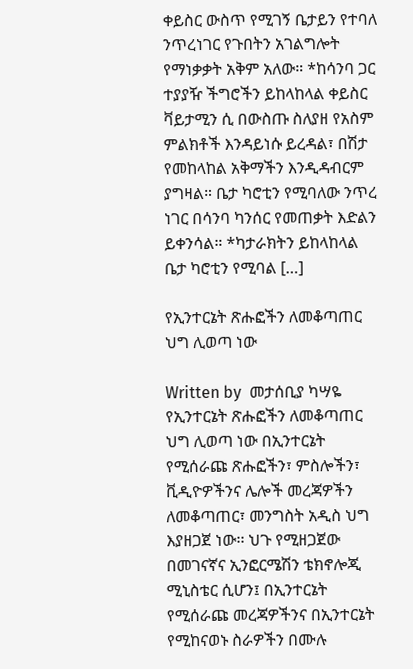ቀይስር ውስጥ የሚገኝ ቤታይን የተባለ ንጥረነገር የጉበትን አገልግሎት የማነቃቃት አቅም አለው። *ከሳንባ ጋር ተያያዥ ችግሮችን ይከላከላል ቀይስር ቫይታሚን ሲ በውስጡ ስለያዘ የአስም ምልክቶች እንዳይነሱ ይረዳል፣ በሽታ የመከላከል አቅማችን እንዲዳብርም ያግዛል። ቤታ ካሮቲን የሚባለው ንጥረ ነገር በሳንባ ካንሰር የመጠቃት እድልን ይቀንሳል። *ካታራክትን ይከላከላል ቤታ ካሮቲን የሚባል […]

የኢንተርኔት ጽሑፎችን ለመቆጣጠር ህግ ሊወጣ ነው

Written by  መታሰቢያ ካሣዬ የኢንተርኔት ጽሑፎችን ለመቆጣጠር ህግ ሊወጣ ነው በኢንተርኔት የሚሰራጩ ጽሑፎችን፣ ምስሎችን፣ ቪዲዮዎችንና ሌሎች መረጃዎችን ለመቆጣጠር፣ መንግስት አዲስ ህግ እያዘጋጀ ነው፡፡ ህጉ የሚዘጋጀው በመገናኛና ኢንፎርሜሽን ቴክኖሎጂ ሚኒስቴር ሲሆን፤ በኢንተርኔት የሚሰራጩ መረጃዎችንና በኢንተርኔት የሚከናወኑ ስራዎችን በሙሉ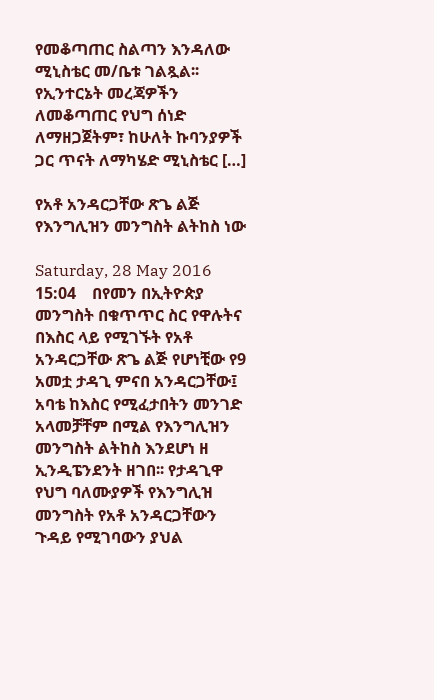የመቆጣጠር ስልጣን እንዳለው ሚኒስቴር መ/ቤቱ ገልጿል፡፡ የኢንተርኔት መረጃዎችን ለመቆጣጠር የህግ ሰነድ ለማዘጋጀትም፣ ከሁለት ኩባንያዎች ጋር ጥናት ለማካሄድ ሚኒስቴር […]

የአቶ አንዳርጋቸው ጽጌ ልጅ የእንግሊዝን መንግስት ልትከስ ነው

Saturday, 28 May 2016 15:04    በየመን በኢትዮጵያ መንግስት በቁጥጥር ስር የዋሉትና በእስር ላይ የሚገኙት የአቶ አንዳርጋቸው ጽጌ ልጅ የሆነቺው የ9 አመቷ ታዳጊ ምናበ አንዳርጋቸው፤ አባቴ ከእስር የሚፈታበትን መንገድ አላመቻቸም በሚል የእንግሊዝን መንግስት ልትከስ እንደሆነ ዘ ኢንዲፔንደንት ዘገበ፡፡ የታዳጊዋ የህግ ባለሙያዎች የእንግሊዝ መንግስት የአቶ አንዳርጋቸውን ጉዳይ የሚገባውን ያህል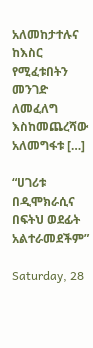አለመከታተሉና ከእስር የሚፈቱበትን መንገድ ለመፈለግ እስከመጨረሻው አለመግፋቱ […]

“ሀገሪቱ በዲሞክራሲና በፍትህ ወደፊት አልተራመደችም”

Saturday, 28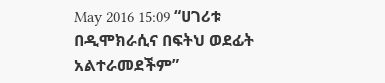May 2016 15:09 “ሀገሪቱ በዲሞክራሲና በፍትህ ወደፊት አልተራመደችም”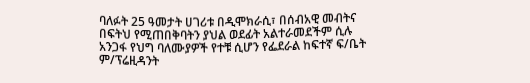ባለፉት 25 ዓመታት ሀገሪቱ በዲሞክራሲ፣ በሰብአዊ መብትና በፍትህ የሚጠበቅባትን ያህል ወደፊት አልተራመደችም ሲሉ አንጋፋ የህግ ባለሙያዎች የተቹ ሲሆን የፌደራል ከፍተኛ ፍ/ቤት ም/ፕሬዚዳንት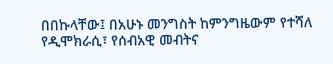በበኩላቸው፤ በአሁኑ መንግስት ከምንግዜውም የተሻለ የዲሞክራሲ፣ የሰብአዊ መብትና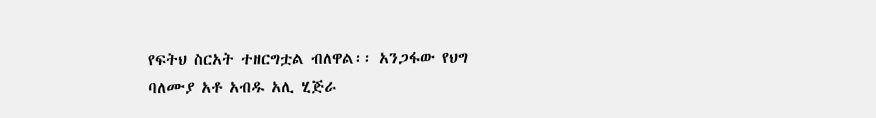የፍትህ ስርአት ተዘርግቷል ብለዋል፡፡ አንጋፋው የህግ ባለሙያ አቶ አብዱ አሊ ሂጅራ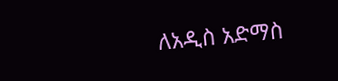ለአዲስ አድማስ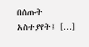በሰጡት አስተያየት፤ […]